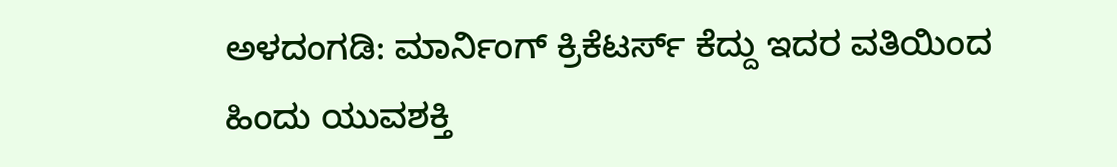ಅಳದಂಗಡಿ: ಮಾರ್ನಿಂಗ್ ಕ್ರಿಕೆಟರ್ಸ್ ಕೆದ್ದು ಇದರ ವತಿಯಿಂದ ಹಿಂದು ಯುವಶಕ್ತಿ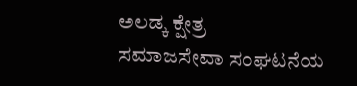ಅಲಡ್ಕ ಕ್ಷೇತ್ರ
ಸಮಾಜಸೇವಾ ಸಂಘಟನೆಯ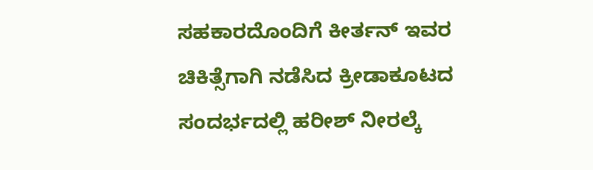ಸಹಕಾರದೊಂದಿಗೆ ಕೀರ್ತನ್ ಇವರ ಚಿಕಿತ್ಸೆಗಾಗಿ ನಡೆಸಿದ ಕ್ರೀಡಾಕೂಟದ ಸಂದರ್ಭದಲ್ಲಿ ಹರೀಶ್ ನೀರಲ್ಕೆ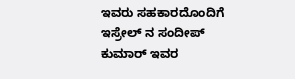ಇವರು ಸಹಕಾರದೊಂದಿಗೆ ಇಸ್ರೇಲ್ ನ ಸಂದೀಪ್ ಕುಮಾರ್ ಇವರ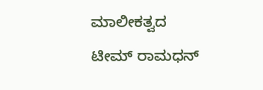ಮಾಲೀಕತ್ವದ ಟೀಮ್ ರಾಮಧನ್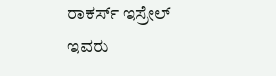ರಾಕರ್ಸ್ ಇಸ್ರೇಲ್ ಇವರು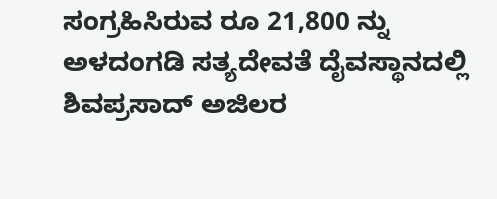ಸಂಗ್ರಹಿಸಿರುವ ರೂ 21,800 ನ್ನು ಅಳದಂಗಡಿ ಸತ್ಯದೇವತೆ ದೈವಸ್ಥಾನದಲ್ಲಿ ಶಿವಪ್ರಸಾದ್ ಅಜಿಲರ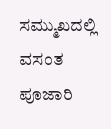ಸಮ್ಮುಖದಲ್ಲಿ ವಸಂತ ಪೂಜಾರಿ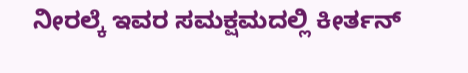ನೀರಲ್ಕೆ ಇವರ ಸಮಕ್ಷಮದಲ್ಲಿ ಕೀರ್ತನ್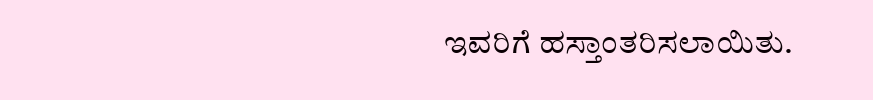ಇವರಿಗೆ ಹಸ್ತಾಂತರಿಸಲಾಯಿತು.